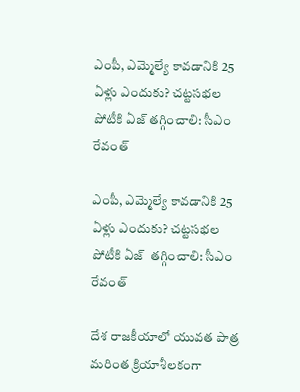ఎంపీ, ఎమ్మెల్యే కావడానికి 25 ఏళ్లు ఎందుకు? చట్టసభల పోటీకి ఏజ్ తగ్గించాలి: సీఎం రేవంత్

ఎంపీ, ఎమ్మెల్యే కావడానికి 25 ఏళ్లు ఎందుకు? చట్టసభల పోటీకి ఏజ్  తగ్గించాలి: సీఎం రేవంత్

దేశ రాజకీయాలో యువత పాత్ర మరింత క్రియాశీలకంగా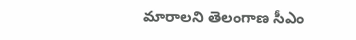మారాలని తెలంగాణ సీఎం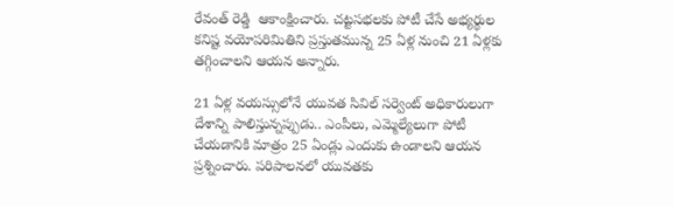రేవంత్ రెడ్డి  ఆకాంక్షించారు. చట్టసభలకు పోటీ చేసే అభ్యర్థుల కనిష్ట వయోపరిమితిని ప్రస్తుతమున్న 25 ఏళ్ల నుంచి 21 ఏళ్లకు తగ్గించాలని ఆయన అన్నారు.

21 ఏళ్ల వయస్సులోనే యువత సివిల్ సర్వెంట్ అధికారులుగా దేశాన్ని పాలిస్తున్నప్పుడు.. ఎంపీలు, ఎమ్మెల్యేలుగా పోటీ చేయడానికి మాత్రం 25 ఏండ్లు ఎందుకు ఉండాలని ఆయన ప్రశ్నించారు. పరిపాలనలో యువతకు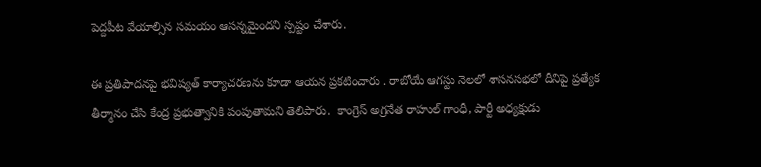పెద్దపీట వేయాల్సిన సమయం ఆసన్నమైందని స్పష్టం చేశారు.

ఈ ప్రతిపాదనపై భవిష్యత్ కార్యాచరణను కూడా ఆయన ప్రకటించారు . రాబోయే ఆగస్టు నెలలో శాసనసభలో దీనిపై ప్రత్యేక తీర్మానం చేసి కేంద్ర ప్రభుత్వానికి పంపుతామని తెలిపారు.  కాంగ్రెస్ అగ్రనేత రాహుల్ గాంధీ, పార్టీ అధ్యక్షుడు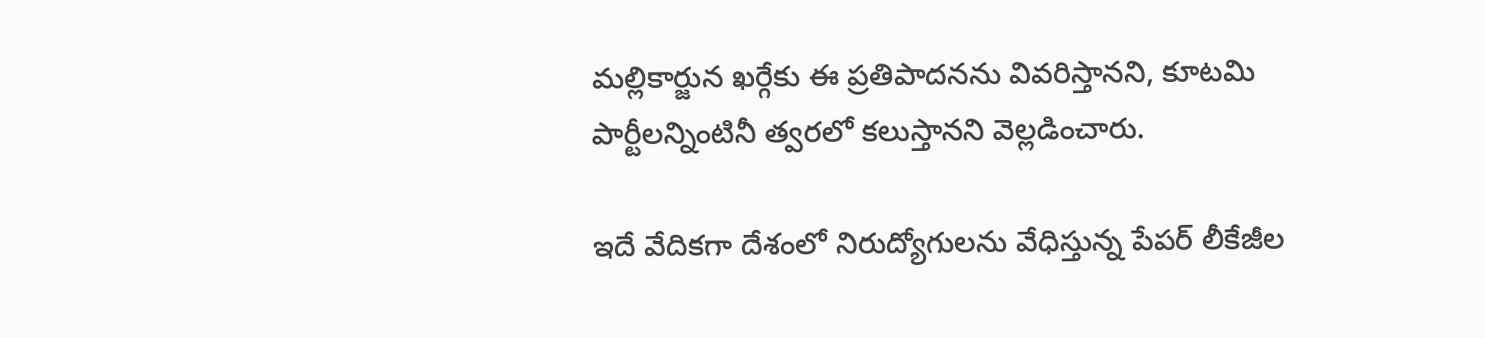మల్లికార్జున ఖర్గేకు ఈ ప్రతిపాదనను వివరిస్తానని, కూటమి పార్టీలన్నింటినీ త్వరలో కలుస్తానని వెల్లడించారు.

ఇదే వేదికగా దేశంలో నిరుద్యోగులను వేధిస్తున్న పేపర్ లీకేజీల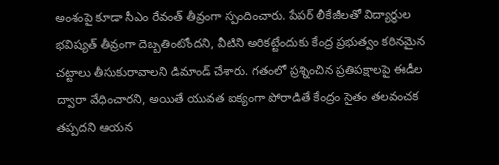అంశంపై కూడా సీఎం రేవంత్ తీవ్రంగా స్పందించారు. పేపర్ లీకేజీలతో విద్యార్థుల భవిష్యత్ తీవ్రంగా దెబ్బతింటోందని, వీటిని అరికట్టేందుకు కేంద్ర ప్రభుత్వం కఠినమైన చట్టాలు తీసుకురావాలని డిమాండ్ చేశారు. గతంలో ప్రశ్నించిన ప్రతిపక్షాలపై ఈడీల ద్వారా వేధించారని, అయితే యువత ఐక్యంగా పోరాడితే కేంద్రం సైతం తలవంచక తప్పదని ఆయన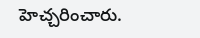హెచ్చరించారు.